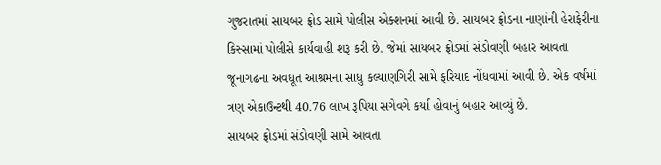ગુજરાતમાં સાયબર ફ્રોડ સામે પોલીસ એક્શનમાં આવી છે. સાયબર ફ્રોડના નાણાંની હેરાફેરીના કિસ્સામાં પોલીસે કાર્યવાહી શરૂ કરી છે. જેમાં સાયબર ફ્રોડમાં સંડોવણી બહાર આવતા જૂનાગઢના અવધૂત આશ્રમના સાધુ કલ્યાણગિરી સામે ફરિયાદ નોંધવામાં આવી છે. એક વર્ષમાં ત્રણ એકાઉન્ટથી 40.76 લાખ રૂપિયા સગેવગે કર્યા હોવાનું બહાર આવ્યું છે.
સાયબર ફ્રોડમાં સંડોવણી સામે આવતા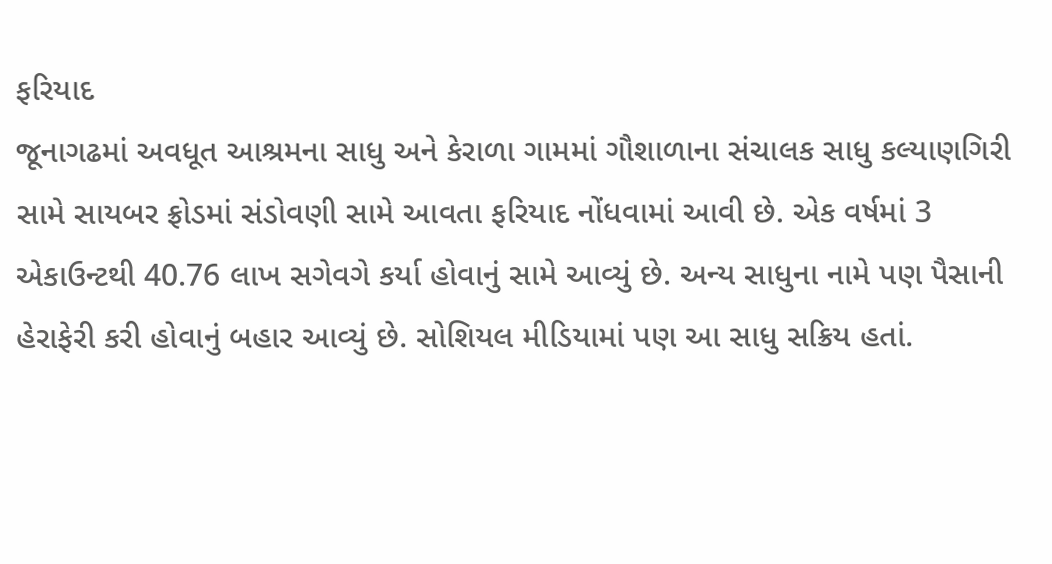ફરિયાદ
જૂનાગઢમાં અવધૂત આશ્રમના સાધુ અને કેરાળા ગામમાં ગૌશાળાના સંચાલક સાધુ કલ્યાણગિરી સામે સાયબર ફ્રોડમાં સંડોવણી સામે આવતા ફરિયાદ નોંધવામાં આવી છે. એક વર્ષમાં 3 એકાઉન્ટથી 40.76 લાખ સગેવગે કર્યા હોવાનું સામે આવ્યું છે. અન્ય સાધુના નામે પણ પૈસાની હેરાફેરી કરી હોવાનું બહાર આવ્યું છે. સોશિયલ મીડિયામાં પણ આ સાધુ સક્રિય હતાં.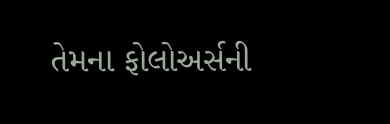તેમના ફોલોઅર્સની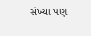સંખ્યા પણ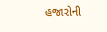હજારોની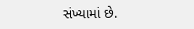સંખ્યામાં છે.